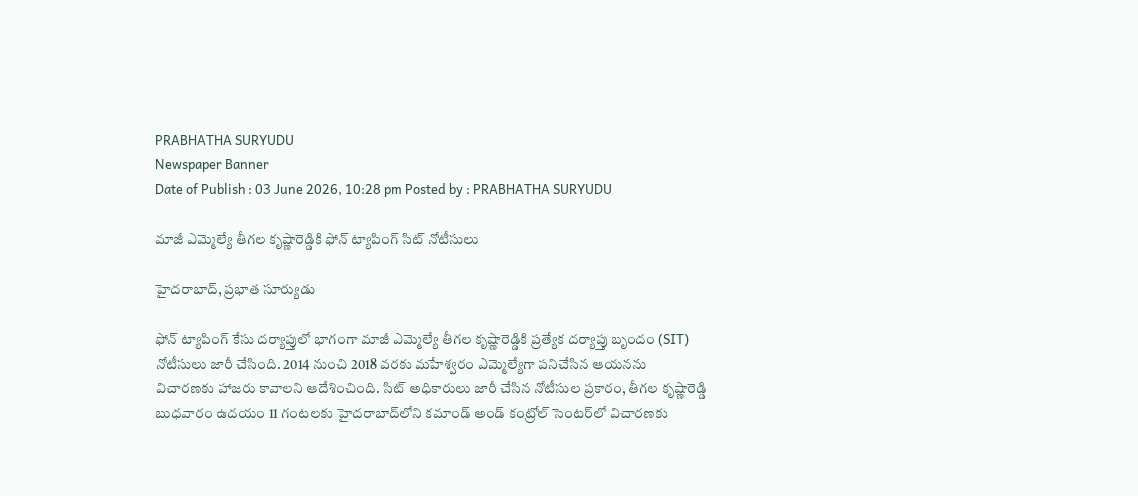PRABHATHA SURYUDU
Newspaper Banner
Date of Publish : 03 June 2026, 10:28 pm Posted by : PRABHATHA SURYUDU

మాజీ ఎమ్మెల్యే తీగల కృష్ణారెడ్డికి ఫోన్ ట్యాపింగ్ సిట్ నోటీసులు

హైదరాబాద్, ప్రభాత సూర్యుడు

ఫోన్ ట్యాపింగ్ కేసు దర్యాప్తులో భాగంగా మాజీ ఎమ్మెల్యే తీగల కృష్ణారెడ్డికి ప్రత్యేక దర్యాప్తు బృందం (SIT) నోటీసులు జారీ చేసింది. 2014 నుంచి 2018 వరకు మహేశ్వరం ఎమ్మెల్యేగా పనిచేసిన ఆయనను విచారణకు హాజరు కావాలని ఆదేశించింది. సిట్ అధికారులు జారీ చేసిన నోటీసుల ప్రకారం, తీగల కృష్ణారెడ్డి బుధవారం ఉదయం 11 గంటలకు హైదరాబాద్‌లోని కమాండ్ అండ్ కంట్రోల్ సెంటర్‌లో విచారణకు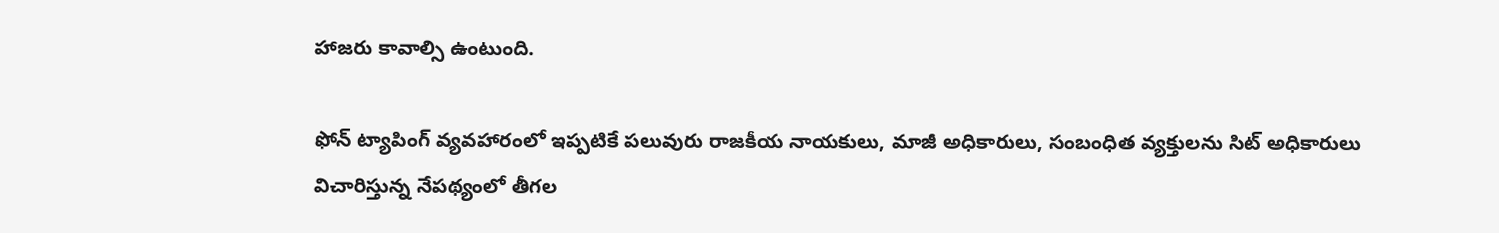హాజరు కావాల్సి ఉంటుంది.

ఫోన్ ట్యాపింగ్ వ్యవహారంలో ఇప్పటికే పలువురు రాజకీయ నాయకులు, మాజీ అధికారులు, సంబంధిత వ్యక్తులను సిట్ అధికారులు విచారిస్తున్న నేపథ్యంలో తీగల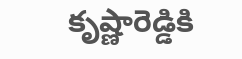కృష్ణారెడ్డికి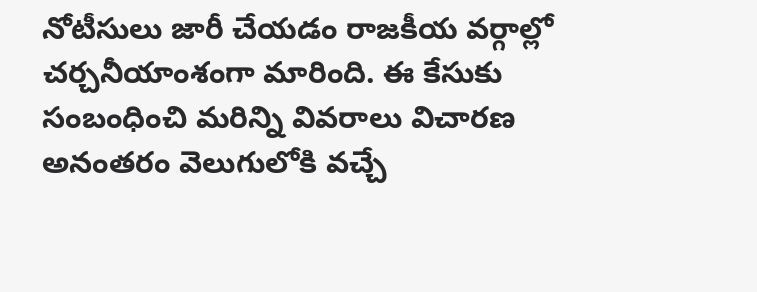నోటీసులు జారీ చేయడం రాజకీయ వర్గాల్లో చర్చనీయాంశంగా మారింది. ఈ కేసుకు సంబంధించి మరిన్ని వివరాలు విచారణ అనంతరం వెలుగులోకి వచ్చే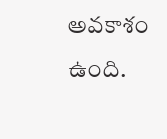అవకాశం ఉంది.